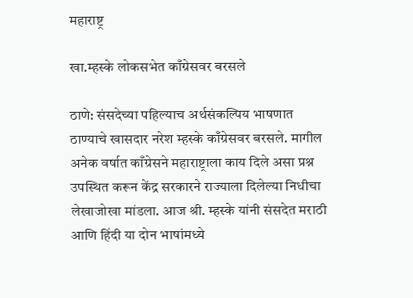महाराष्ट्र

खा.म्हस्के लोकसभेत काँग्रेसवर बरसले

ठाणे: संसदेच्या पहिल्याच अर्थसंकल्पिय भाषणात ठाण्याचे खासदार नरेश म्हस्के काँग्रेसवर बरसले. मागील अनेक वर्षात काँग्रेसने महाराष्ट्राला काय दिले असा प्रश्न उपस्थित करून केंद्र सरकारने राज्याला दिलेल्या निधीचा लेखाजोखा मांडला. आज श्री. म्हस्के यांनी संसदेत मराठी आणि हिंदी या दोन भाषांमध्ये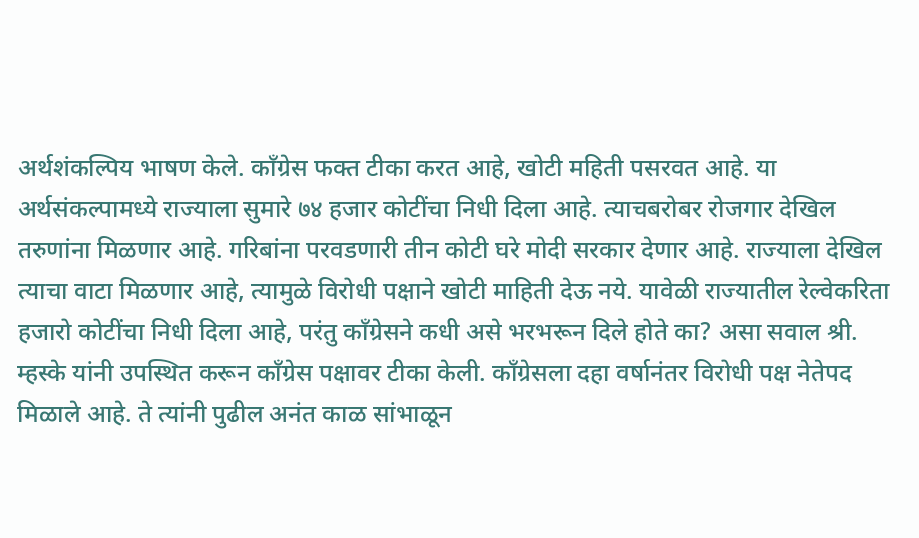अर्थशंकल्पिय भाषण केले. काँग्रेस फक्त टीका करत आहे, खोटी महिती पसरवत आहे. या अर्थसंकल्पामध्ये राज्याला सुमारे ७४ हजार कोटींचा निधी दिला आहे. त्याचबरोबर रोजगार देखिल तरुणांना मिळणार आहे. गरिबांना परवडणारी तीन कोटी घरे मोदी सरकार देणार आहे. राज्याला देखिल त्याचा वाटा मिळणार आहे, त्यामुळे विरोधी पक्षाने खोटी माहिती देऊ नये. यावेळी राज्यातील रेल्वेकरिता हजारो कोटींचा निधी दिला आहे, परंतु काँग्रेसने कधी असे भरभरून दिले होते का? असा सवाल श्री. म्हस्के यांनी उपस्थित करून काँग्रेस पक्षावर टीका केली. काँग्रेसला दहा वर्षानंतर विरोधी पक्ष नेतेपद मिळाले आहे. ते त्यांनी पुढील अनंत काळ सांभाळून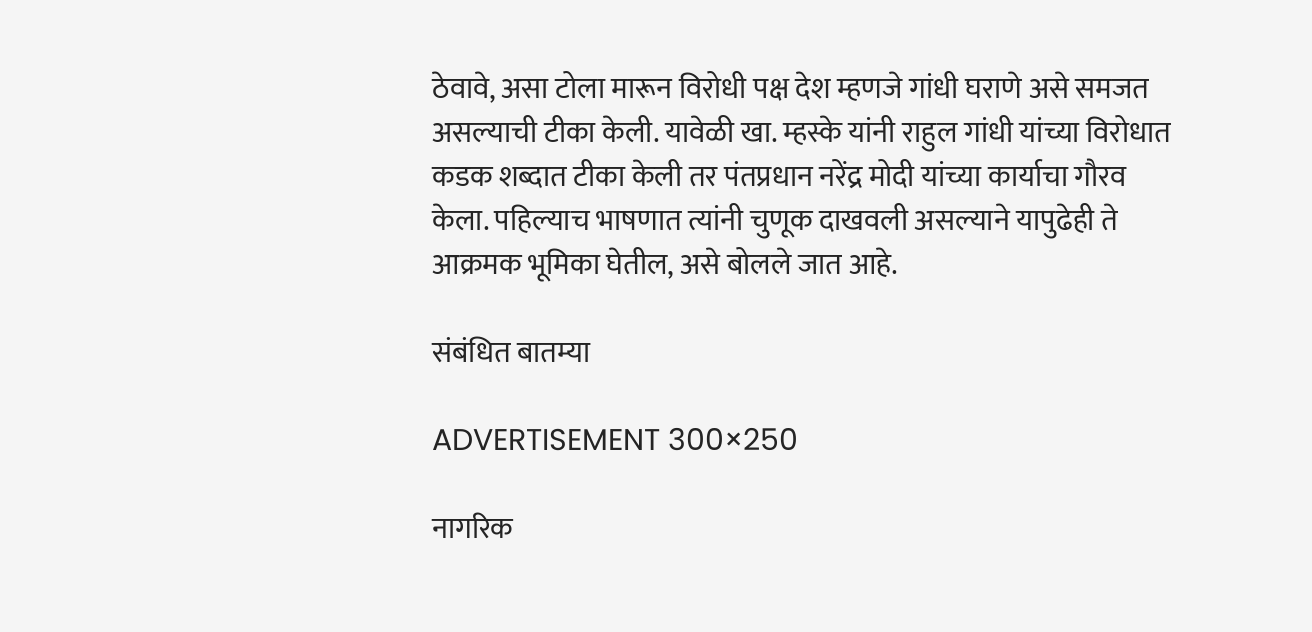ठेवावे, असा टोला मारून विरोधी पक्ष देश म्हणजे गांधी घराणे असे समजत असल्याची टीका केली. यावेळी खा. म्हस्के यांनी राहुल गांधी यांच्या विरोधात कडक शब्दात टीका केली तर पंतप्रधान नरेंद्र मोदी यांच्या कार्याचा गौरव केला. पहिल्याच भाषणात त्यांनी चुणूक दाखवली असल्याने यापुढेही ते आक्रमक भूमिका घेतील, असे बोलले जात आहे.

संबंधित बातम्या

ADVERTISEMENT 300×250

नागरिक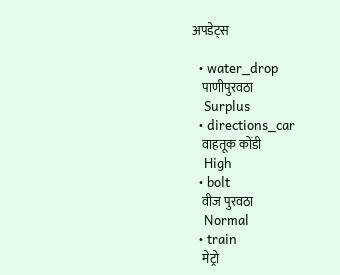अपडेट्स

  • water_drop
    पाणीपुरवठा
    Surplus
  • directions_car
    वाहतूक कोंडी
    High
  • bolt
    वीज पुरवठा
    Normal
  • train
    मेट्रो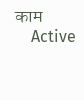काम
    Active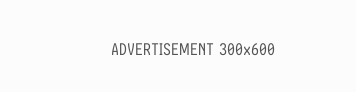ADVERTISEMENT 300x600